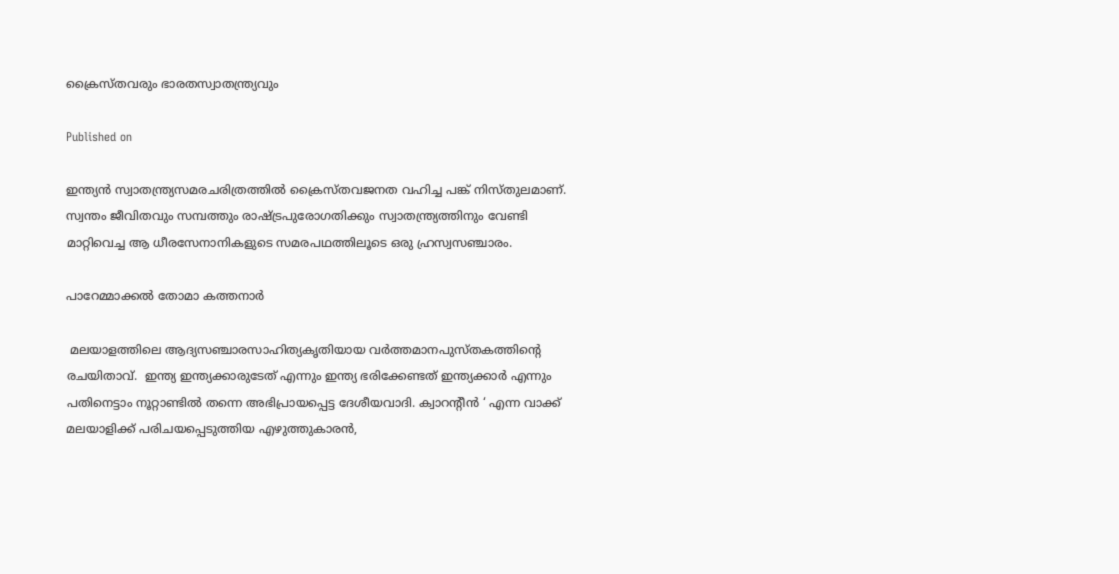ക്രൈസ്തവരും ഭാരതസ്വാതന്ത്ര്യവും

Published on

ഇന്ത്യന്‍ സ്വാതന്ത്ര്യസമരചരിത്രത്തില്‍ ക്രൈസ്തവജനത വഹിച്ച പങ്ക് നിസ്തുലമാണ്. സ്വന്തം ജീവിതവും സമ്പത്തും രാഷ്ട്രപുരോഗതിക്കും സ്വാതന്ത്ര്യത്തിനും വേണ്ടി മാറ്റിവെച്ച ആ ധീരസേനാനികളുടെ സമരപഥത്തിലൂടെ ഒരു ഹ്രസ്വസഞ്ചാരം.

പാറേമ്മാക്കല്‍ തോമാ കത്തനാര്‍

 മലയാളത്തിലെ ആദ്യസഞ്ചാരസാഹിത്യകൃതിയായ വര്‍ത്തമാനപുസ്തകത്തിന്റെ രചയിതാവ്.  ഇന്ത്യ ഇന്ത്യക്കാരുടേത് എന്നും ഇന്ത്യ ഭരിക്കേണ്ടത് ഇന്ത്യക്കാര്‍ എന്നും പതിനെട്ടാം നൂറ്റാണ്ടില്‍ തന്നെ അഭിപ്രായപ്പെട്ട ദേശീയവാദി. ക്വാറന്റീന്‍ ‘ എന്ന വാക്ക് മലയാളിക്ക് പരിചയപ്പെടുത്തിയ എഴുത്തുകാരന്‍,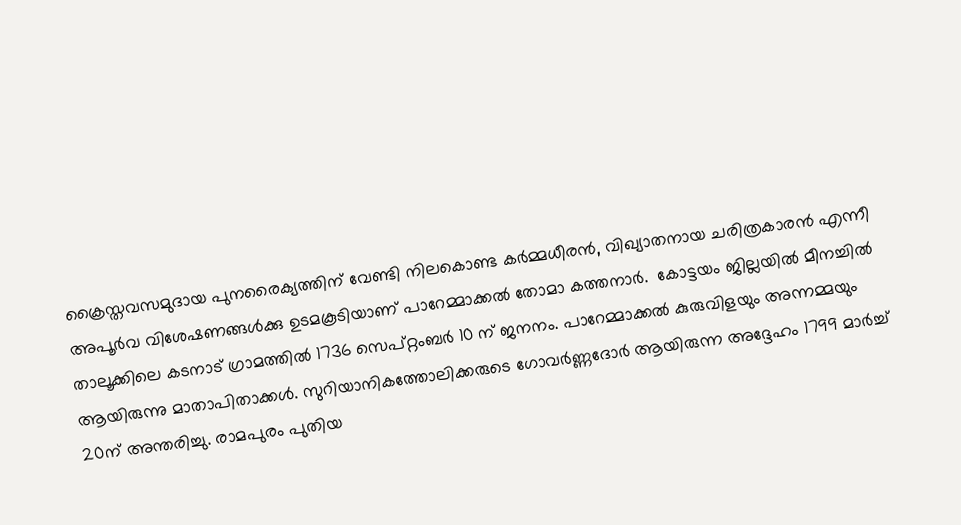ക്രൈസ്തവസമുദായ പുനരൈക്യത്തിന് വേണ്ടി നിലകൊണ്ട കര്‍മ്മധീരന്‍, വിഖ്യാതനായ ചരിത്രകാരന്‍ എന്നീ അപൂര്‍വ വിശേഷണങ്ങള്‍ക്കു ഉടമകൂടിയാണ് പാറേമ്മാക്കല്‍ തോമാ കത്തനാര്‍.  കോട്ടയം ജില്ലയില്‍ മീനച്ചില്‍ താലൂക്കിലെ കടനാട് ഗ്രാമത്തില്‍ 1736 സെപ്റ്റംബര്‍ 10 ന് ജനനം. പാറേമ്മാക്കല്‍ കുരുവിളയും അന്നമ്മയും ആയിരുന്നു മാതാപിതാക്കള്‍. സുറിയാനികത്തോലിക്കരുടെ ഗോവര്‍ണ്ണദോര്‍ ആയിരുന്ന അദ്ദേഹം 1799 മാര്‍ച്ച് 20ന് അന്തരിച്ചു. രാമപുരം പുതിയ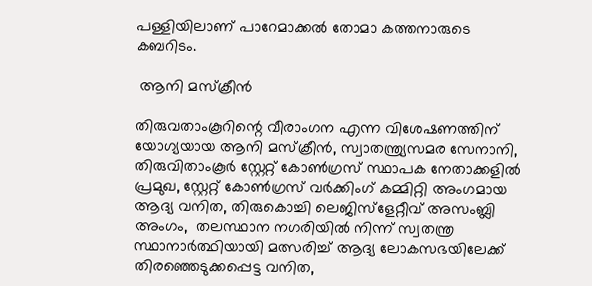പള്ളിയിലാണ് പാറേമാക്കല്‍ തോമാ കത്തനാരുടെ കബറിടം.

 ആനി മസ്‌ക്രീന്‍

തിരുവതാംകൂറിന്റെ വീരാംഗന എന്ന വിശേഷണത്തിന് യോഗ്യയായ ആനി മസ്‌ക്രീന്‍, സ്വാതന്ത്ര്യസമര സേനാനി, തിരുവിതാംകൂര്‍ സ്റ്റേറ്റ് കോണ്‍ഗ്രസ് സ്ഥാപക നേതാക്കളില്‍ പ്രമുഖ, സ്റ്റേറ്റ് കോണ്‍ഗ്രസ് വര്‍ക്കിംഗ് കമ്മിറ്റി അംഗമായ ആദ്യ വനിത, തിരുകൊച്ചി ലെജിസ്‌ളേറ്റീവ് അസംബ്ലി അംഗം,  തലസ്ഥാന നഗരിയില്‍ നിന്ന് സ്വതന്ത്ര സ്ഥാനാര്‍ത്ഥിയായി മത്സരിച്ച് ആദ്യ ലോകസഭയിലേക്ക് തിരഞ്ഞെടുക്കപ്പെട്ട വനിത,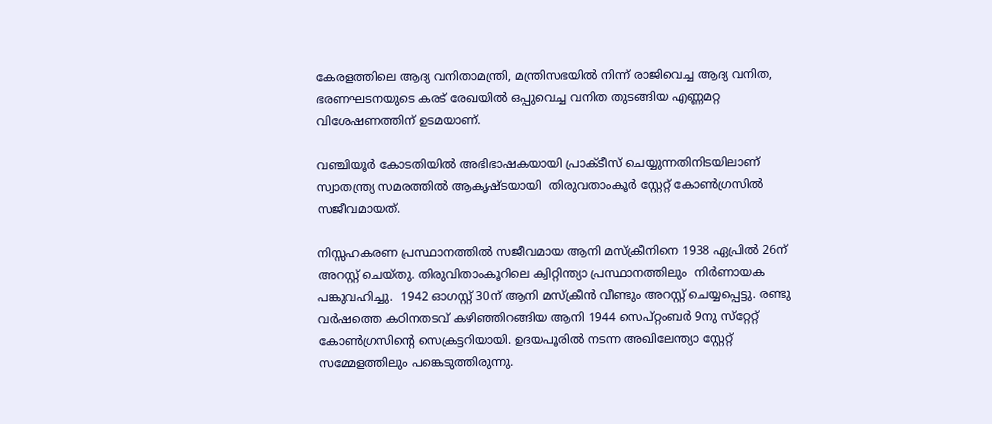കേരളത്തിലെ ആദ്യ വനിതാമന്ത്രി, മന്ത്രിസഭയില്‍ നിന്ന് രാജിവെച്ച ആദ്യ വനിത, ഭരണഘടനയുടെ കരട് രേഖയില്‍ ഒപ്പുവെച്ച വനിത തുടങ്ങിയ എണ്ണമറ്റ വിശേഷണത്തിന് ഉടമയാണ്.

വഞ്ചിയൂര്‍ കോടതിയില്‍ അഭിഭാഷകയായി പ്രാക്ടീസ് ചെയ്യുന്നതിനിടയിലാണ് സ്വാതന്ത്ര്യ സമരത്തില്‍ ആകൃഷ്ടയായി  തിരുവതാംകൂര്‍ സ്റ്റേറ്റ് കോണ്‍ഗ്രസില്‍ സജീവമായത്.

നിസ്സഹകരണ പ്രസ്ഥാനത്തില്‍ സജീവമായ ആനി മസ്‌ക്രീനിനെ 1938 ഏപ്രില്‍ 26ന് അറസ്റ്റ് ചെയ്തു. തിരുവിതാംകൂറിലെ ക്വിറ്റിന്ത്യാ പ്രസ്ഥാനത്തിലും  നിര്‍ണായക  പങ്കുവഹിച്ചു.  1942 ഓഗസ്റ്റ് 30ന് ആനി മസ്‌ക്രീന്‍ വീണ്ടും അറസ്റ്റ് ചെയ്യപ്പെട്ടു. രണ്ടു വര്‍ഷത്തെ കഠിനതടവ് കഴിഞ്ഞിറങ്ങിയ ആനി 1944 സെപ്റ്റംബര്‍ 9നു സ്‌റ്റേറ്റ് കോണ്‍ഗ്രസിന്റെ സെക്രട്ടറിയായി. ഉദയപൂരില്‍ നടന്ന അഖിലേന്ത്യാ സ്റ്റേറ്റ് സമ്മേളത്തിലും പങ്കെടുത്തിരുന്നു.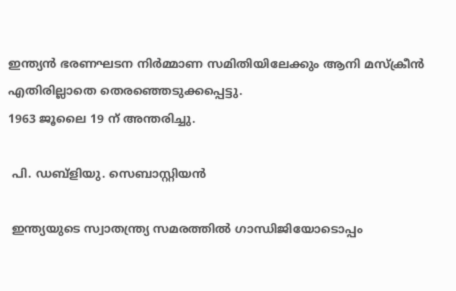ഇന്ത്യന്‍ ഭരണഘടന നിര്‍മ്മാണ സമിതിയിലേക്കും ആനി മസ്‌ക്രീന്‍ എതിരില്ലാതെ തെരഞ്ഞെടുക്കപ്പെട്ടു.
1963 ജൂലൈ 19 ന് അന്തരിച്ചു.

 പി. ഡബ്‌ളിയു. സെബാസ്റ്റിയന്‍

 ഇന്ത്യയുടെ സ്വാതന്ത്ര്യ സമരത്തില്‍ ഗാന്ധിജിയോടൊപ്പം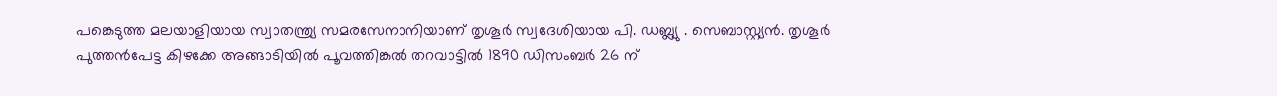പങ്കെടുത്ത മലയാളിയായ സ്വാതന്ത്ര്യ സമരസേനാനിയാണ് തൃശൂര്‍ സ്വദേശിയായ പി. ഡബ്ല്യു . സെബാസ്റ്റ്യന്‍. തൃശൂര്‍ പുത്തന്‍പേട്ട കിഴക്കേ അങ്ങാടിയില്‍ പൂവത്തിങ്കല്‍ തറവാട്ടില്‍ 1890 ഡിസംബര്‍ 26 ന്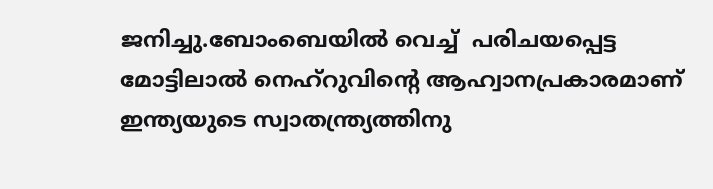ജനിച്ചു.ബോംബെയില്‍ വെച്ച്  പരിചയപ്പെട്ട മോട്ടിലാല്‍ നെഹ്‌റുവിന്റെ ആഹ്വാനപ്രകാരമാണ് ഇന്ത്യയുടെ സ്വാതന്ത്ര്യത്തിനു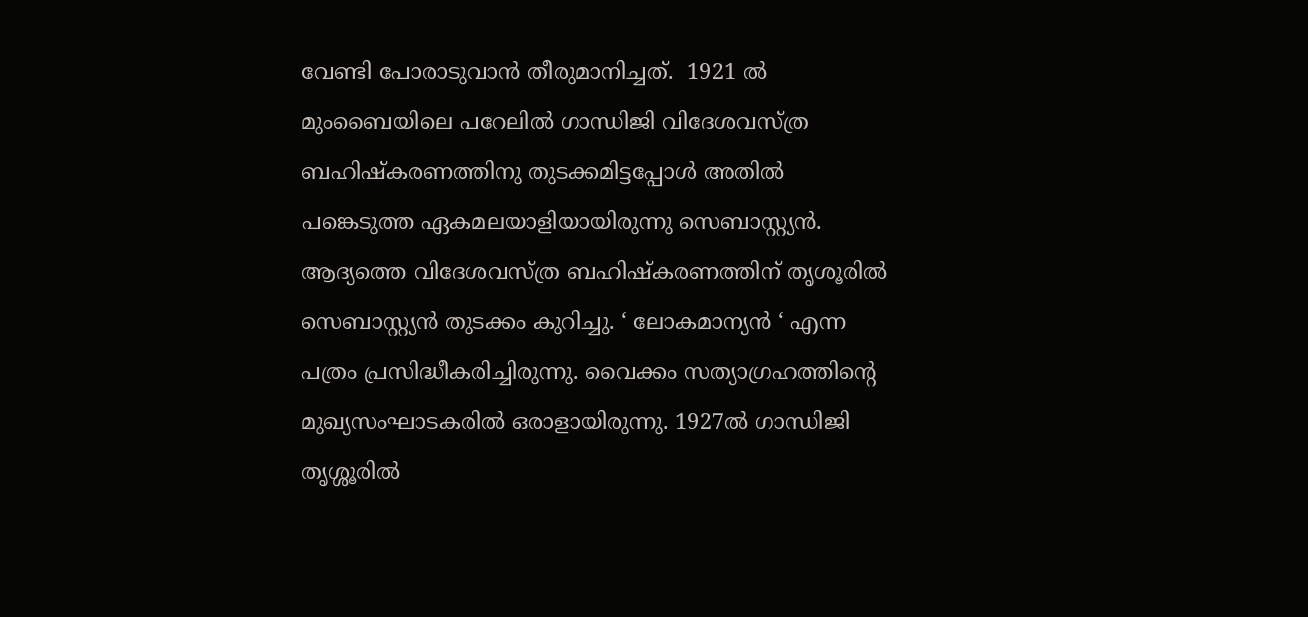വേണ്ടി പോരാടുവാന്‍ തീരുമാനിച്ചത്.  1921 ല്‍ മുംബൈയിലെ പറേലില്‍ ഗാന്ധിജി വിദേശവസ്ത്ര ബഹിഷ്‌കരണത്തിനു തുടക്കമിട്ടപ്പോള്‍ അതില്‍ പങ്കെടുത്ത ഏകമലയാളിയായിരുന്നു സെബാസ്റ്റ്യന്‍. ആദ്യത്തെ വിദേശവസ്ത്ര ബഹിഷ്‌കരണത്തിന് തൃശൂരില്‍ സെബാസ്റ്റ്യന്‍ തുടക്കം കുറിച്ചു. ‘ ലോകമാന്യന്‍ ‘ എന്ന പത്രം പ്രസിദ്ധീകരിച്ചിരുന്നു. വൈക്കം സത്യാഗ്രഹത്തിന്റെ മുഖ്യസംഘാടകരില്‍ ഒരാളായിരുന്നു. 1927ല്‍ ഗാന്ധിജി തൃശ്ശൂരില്‍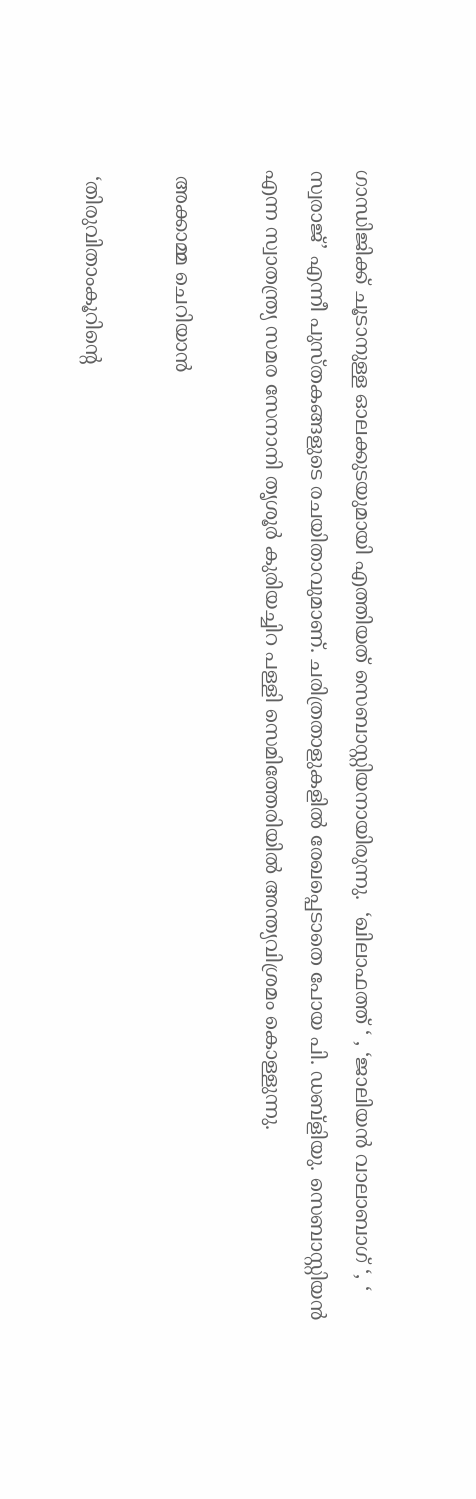ഗാന്ധിജിക്ക് ചൂടാനുള്ള ഓലക്കുടയുമായി എത്തിയത് സെബാസ്റ്റിയനായിരുന്നു.  ‘ഖിലാഫത്ത് ‘ , ‘ജാലിയന്‍ വാലാബാഗ് ‘, ‘ സ്വരാജ്’ എന്നീ പുസ്തകങ്ങളുടെ രചയിതാവുമാണ്. ചരിത്രതാളുകളില്‍ രേഖപ്പെടാതെ പോയ പി. ഡബ്‌ളിയു. സെബാസ്റ്റിയന്‍ എന്ന സ്വാതന്ത്ര്യ സമര സേനാനി തൃശൂര്‍ കുരിയച്ചിറ പള്ളി സെമിത്തേരിയില്‍ അന്ത്യവിശ്രമം കൊള്ളുന്നു.

 അക്കാമ്മ ചെറിയാന്‍

 ‘തിരുവിതാംകൂറിന്റെ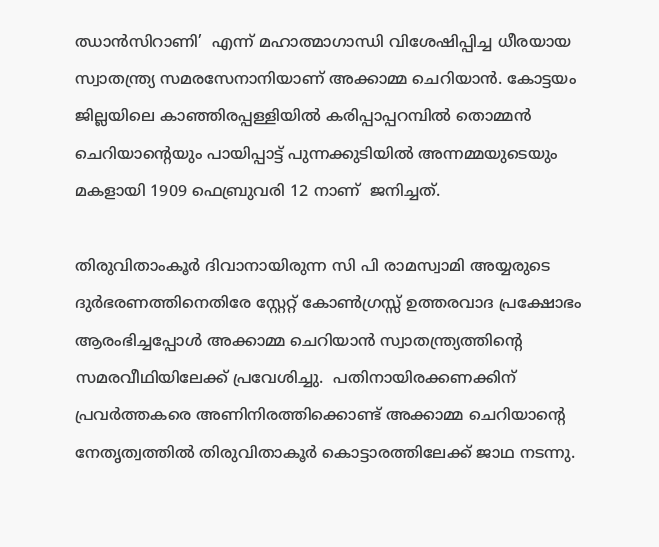ഝാന്‍സിറാണി’  എന്ന് മഹാത്മാഗാന്ധി വിശേഷിപ്പിച്ച ധീരയായ സ്വാതന്ത്ര്യ സമരസേനാനിയാണ് അക്കാമ്മ ചെറിയാന്‍. കോട്ടയം ജില്ലയിലെ കാഞ്ഞിരപ്പള്ളിയില്‍ കരിപ്പാപ്പറമ്പില്‍ തൊമ്മന്‍ ചെറിയാന്റെയും പായിപ്പാട്ട് പുന്നക്കുടിയില്‍ അന്നമ്മയുടെയും മകളായി 1909 ഫെബ്രുവരി 12 നാണ്  ജനിച്ചത്.

തിരുവിതാംകൂര്‍ ദിവാനായിരുന്ന സി പി രാമസ്വാമി അയ്യരുടെ ദുര്‍ഭരണത്തിനെതിരേ സ്റ്റേറ്റ് കോണ്‍ഗ്രസ്സ് ഉത്തരവാദ പ്രക്ഷോഭം ആരംഭിച്ചപ്പോള്‍ അക്കാമ്മ ചെറിയാന്‍ സ്വാതന്ത്ര്യത്തിന്റെ സമരവീഥിയിലേക്ക് പ്രവേശിച്ചു.  പതിനായിരക്കണക്കിന് പ്രവര്‍ത്തകരെ അണിനിരത്തിക്കൊണ്ട് അക്കാമ്മ ചെറിയാന്റെ നേതൃത്വത്തില്‍ തിരുവിതാകൂര്‍ കൊട്ടാരത്തിലേക്ക് ജാഥ നടന്നു.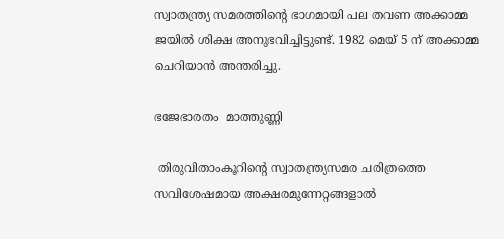സ്വാതന്ത്ര്യ സമരത്തിന്റെ ഭാഗമായി പല തവണ അക്കാമ്മ ജയില്‍ ശിക്ഷ അനുഭവിച്ചിട്ടുണ്ട്. 1982 മെയ് 5 ന് അക്കാമ്മ ചെറിയാന്‍ അന്തരിച്ചു.

ഭജേഭാരതം  മാത്തുണ്ണി

 തിരുവിതാംകൂറിന്റെ സ്വാതന്ത്ര്യസമര ചരിത്രത്തെ സവിശേഷമായ അക്ഷരമുന്നേറ്റങ്ങളാല്‍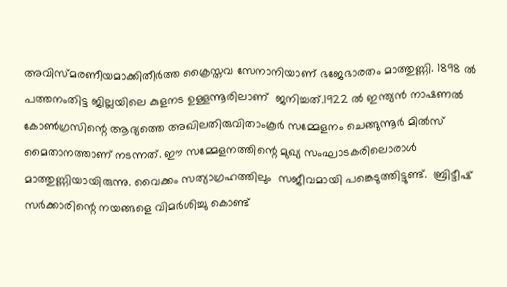അവിസ്മരണീയമാക്കിതീര്‍ത്ത ക്രൈസ്തവ സേനാനിയാണ് ഭജേഭാരതം മാത്തുണ്ണി. 1898 ല്‍ പത്തനംതിട്ട ജില്ലയിലെ കുളനട ഉള്ളന്നൂരിലാണ്  ജനിച്ചത്.1922 ല്‍ ഇന്ത്യന്‍ നാഷണല്‍ കോണ്‍ഗ്രസിന്റെ ആദ്യത്തെ അഖിലതിരുവിതാംകൂര്‍ സമ്മേളനം ചെങ്ങുന്നൂര്‍ മില്‍സ് മൈതാനത്താണ് നടന്നത്. ഈ സമ്മേളനത്തിന്റെ മുഖ്യ സംഘാടകരിലൊരാള്‍ മാത്തുണ്ണിയായിരുന്നു. വൈക്കം സത്യാഗ്രഹത്തിലും  സജീവമായി പങ്കെടുത്തിട്ടുണ്ട്.  ബ്രിട്ടീഷ് സര്‍ക്കാരിന്റെ നയങ്ങളെ വിമര്‍ശിച്ചു കൊണ്ട്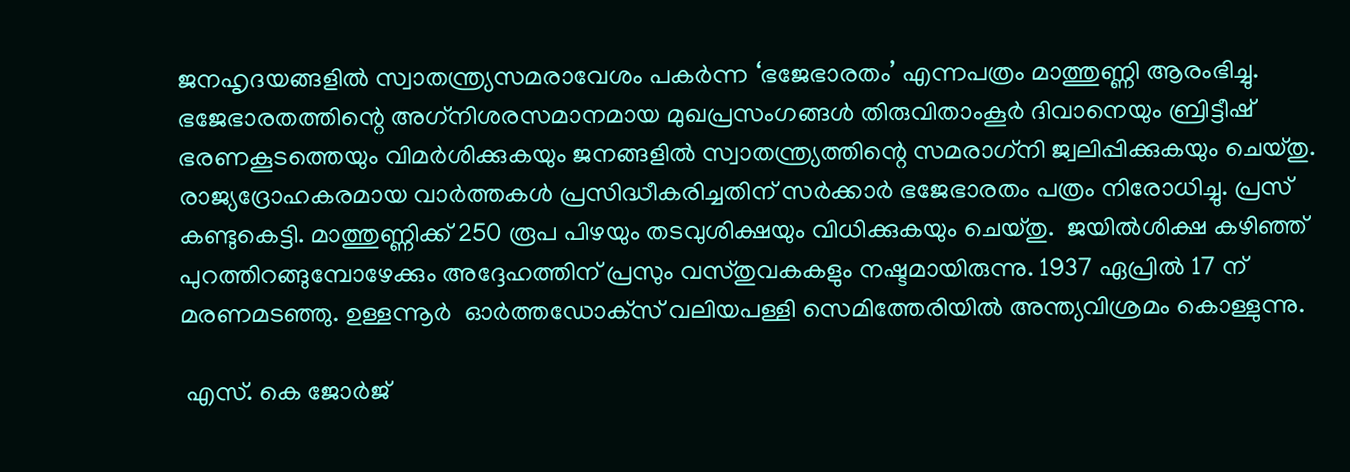ജനഹൃദയങ്ങളില്‍ സ്വാതന്ത്ര്യസമരാവേശം പകര്‍ന്ന ‘ഭജേഭാരതം’ എന്നപത്രം മാത്തുണ്ണി ആരംഭിച്ചു.  ഭജേഭാരതത്തിന്റെ അഗ്‌നിശരസമാനമായ മുഖപ്രസംഗങ്ങള്‍ തിരുവിതാംകൂര്‍ ദിവാനെയും ബ്രിട്ടീഷ് ഭരണകൂടത്തെയും വിമര്‍ശിക്കുകയും ജനങ്ങളില്‍ സ്വാതന്ത്ര്യത്തിന്റെ സമരാഗ്‌നി ജ്വലിപ്പിക്കുകയും ചെയ്തു. രാജ്യദ്രോഹകരമായ വാര്‍ത്തകള്‍ പ്രസിദ്ധീകരിച്ചതിന് സര്‍ക്കാര്‍ ഭജേഭാരതം പത്രം നിരോധിച്ചു. പ്രസ് കണ്ടുകെട്ടി. മാത്തുണ്ണിക്ക് 250 രൂപ പിഴയും തടവുശിക്ഷയും വിധിക്കുകയും ചെയ്തു.  ജയില്‍ശിക്ഷ കഴിഞ്ഞ് പുറത്തിറങ്ങുമ്പോഴേക്കും അദ്ദേഹത്തിന് പ്രസും വസ്തുവകകളും നഷ്ടമായിരുന്നു. 1937 ഏപ്രില്‍ 17 ന് മരണമടഞ്ഞു. ഉള്ളന്നൂര്‍  ഓര്‍ത്തഡോക്‌സ് വലിയപള്ളി സെമിത്തേരിയില്‍ അന്ത്യവിശ്രമം കൊള്ളുന്നു.

 എസ്. കെ ജോര്‍ജ്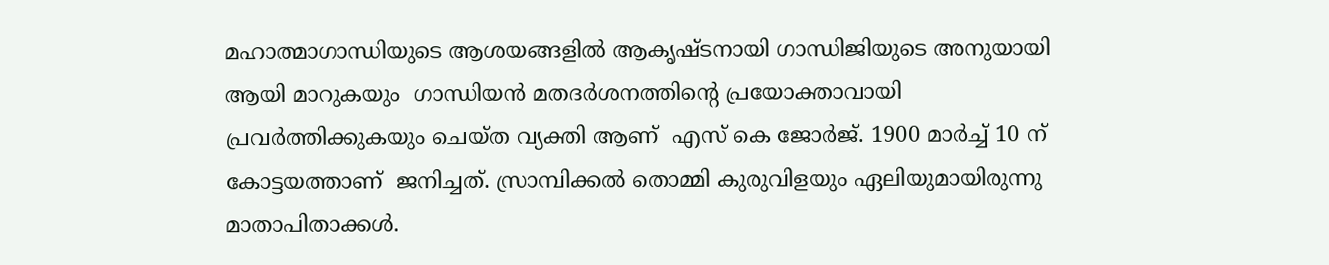മഹാത്മാഗാന്ധിയുടെ ആശയങ്ങളില്‍ ആകൃഷ്ടനായി ഗാന്ധിജിയുടെ അനുയായി ആയി മാറുകയും  ഗാന്ധിയന്‍ മതദര്‍ശനത്തിന്റെ പ്രയോക്താവായി പ്രവര്‍ത്തിക്കുകയും ചെയ്ത വ്യക്തി ആണ്  എസ് കെ ജോര്‍ജ്. 1900 മാര്‍ച്ച് 10 ന് കോട്ടയത്താണ്  ജനിച്ചത്. സ്രാമ്പിക്കല്‍ തൊമ്മി കുരുവിളയും ഏലിയുമായിരുന്നു മാതാപിതാക്കള്‍.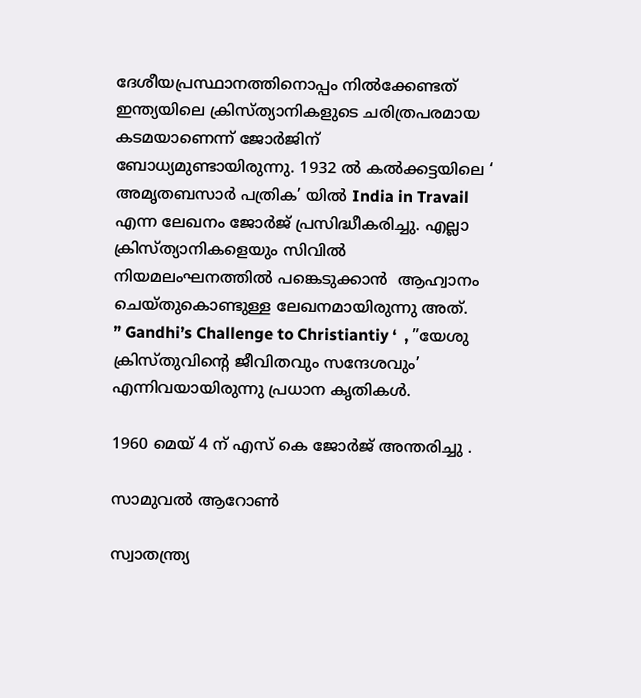ദേശീയപ്രസ്ഥാനത്തിനൊപ്പം നില്‍ക്കേണ്ടത് ഇന്ത്യയിലെ ക്രിസ്ത്യാനികളുടെ ചരിത്രപരമായ കടമയാണെന്ന് ജോര്‍ജിന് ബോധ്യമുണ്ടായിരുന്നു. 1932 ല്‍ കല്‍ക്കട്ടയിലെ ‘ അമൃതബസാര്‍ പത്രിക’ യില്‍ India in Travail എന്ന ലേഖനം ജോര്‍ജ് പ്രസിദ്ധീകരിച്ചു. എല്ലാ ക്രിസ്ത്യാനികളെയും സിവില്‍ നിയമലംഘനത്തില്‍ പങ്കെടുക്കാന്‍  ആഹ്വാനം ചെയ്തുകൊണ്ടുള്ള ലേഖനമായിരുന്നു അത്.     ” Gandhi’s Challenge to Christiantiy ‘  , ”യേശു ക്രിസ്തുവിന്റെ ജീവിതവും സന്ദേശവും’ എന്നിവയായിരുന്നു പ്രധാന കൃതികള്‍.

1960 മെയ് 4 ന് എസ് കെ ജോര്‍ജ് അന്തരിച്ചു .

സാമുവല്‍ ആറോണ്‍

സ്വാതന്ത്ര്യ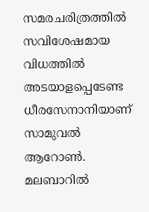സമരചരിത്രത്തില്‍ സവിശേഷമായ വിധത്തില്‍ അടയാളപ്പെടേണ്ട ധീരസേനാനിയാണ് സാമുവല്‍ ആറോണ്‍.  മലബാറില്‍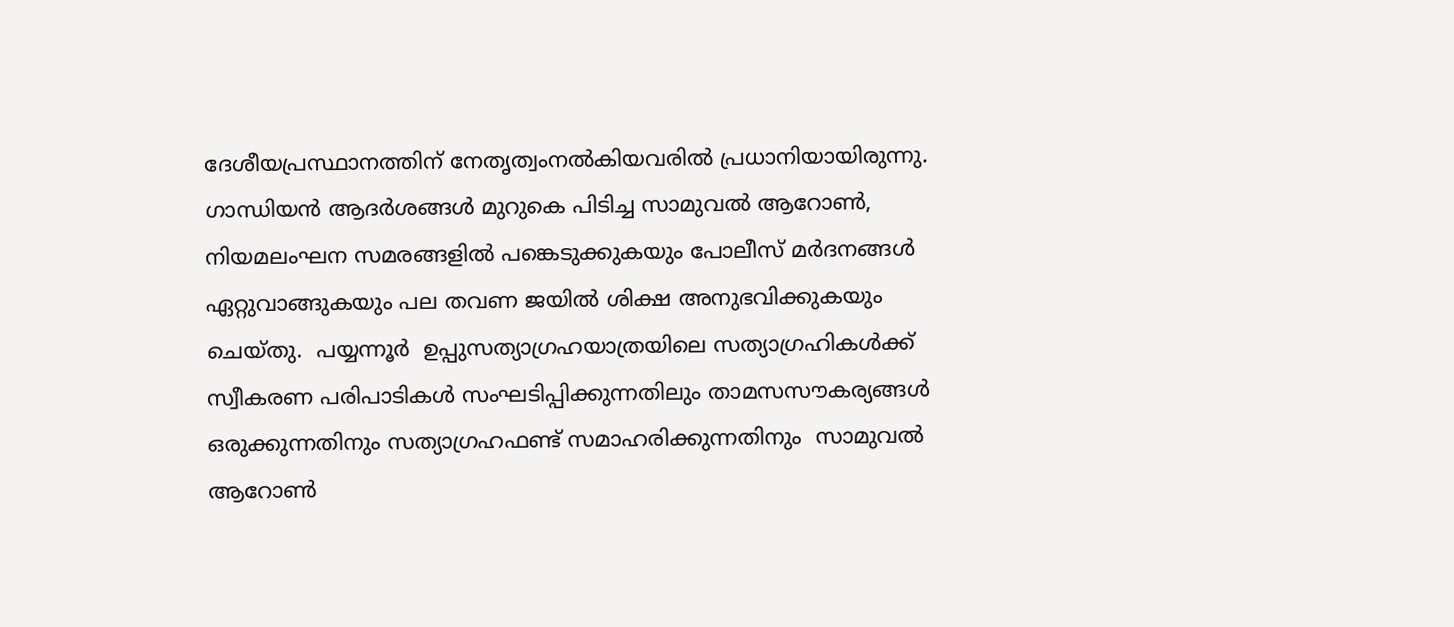ദേശീയപ്രസ്ഥാനത്തിന് നേതൃത്വംനല്‍കിയവരില്‍ പ്രധാനിയായിരുന്നു. ഗാന്ധിയന്‍ ആദര്‍ശങ്ങള്‍ മുറുകെ പിടിച്ച സാമുവല്‍ ആറോണ്‍, നിയമലംഘന സമരങ്ങളില്‍ പങ്കെടുക്കുകയും പോലീസ് മര്‍ദനങ്ങള്‍ ഏറ്റുവാങ്ങുകയും പല തവണ ജയില്‍ ശിക്ഷ അനുഭവിക്കുകയും ചെയ്തു.  പയ്യന്നൂര്‍  ഉപ്പുസത്യാഗ്രഹയാത്രയിലെ സത്യാഗ്രഹികള്‍ക്ക് സ്വീകരണ പരിപാടികള്‍ സംഘടിപ്പിക്കുന്നതിലും താമസസൗകര്യങ്ങള്‍ ഒരുക്കുന്നതിനും സത്യാഗ്രഹഫണ്ട് സമാഹരിക്കുന്നതിനും  സാമുവല്‍ ആറോണ്‍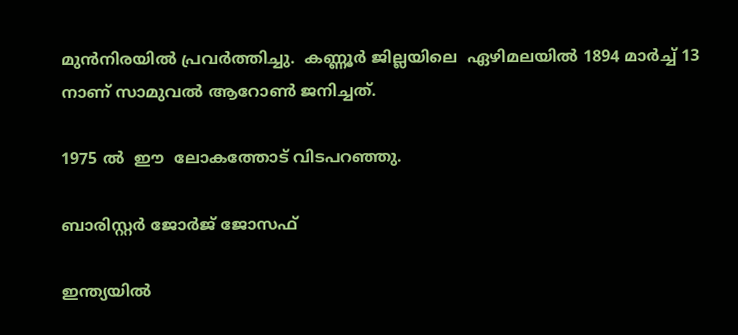മുന്‍നിരയില്‍ പ്രവര്‍ത്തിച്ചു.  കണ്ണൂര്‍ ജില്ലയിലെ  ഏഴിമലയില്‍ 1894 മാര്‍ച്ച് 13 നാണ് സാമുവല്‍ ആറോണ്‍ ജനിച്ചത്.

1975 ല്‍  ഈ  ലോകത്തോട് വിടപറഞ്ഞു.

ബാരിസ്റ്റര്‍ ജോര്‍ജ് ജോസഫ്

ഇന്ത്യയില്‍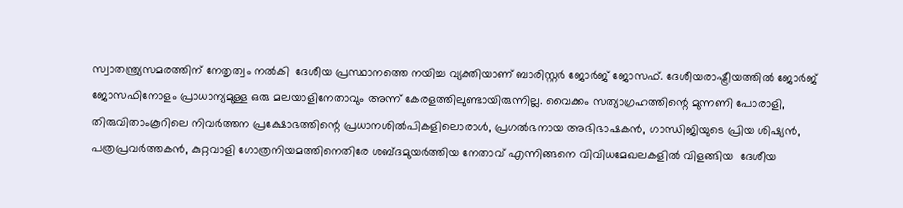സ്വാതന്ത്ര്യസമരത്തിന് നേതൃത്വം നല്‍കി  ദേശീയ പ്രസ്ഥാനത്തെ നയിച്ച വ്യക്തിയാണ് ബാരിസ്റ്റര്‍ ജോര്‍ജ് ജോസഫ്. ദേശീയരാഷ്ട്രീയത്തില്‍ ജോര്‍ജ് ജോസഫിനോളം പ്രാധാന്യമുള്ള ഒരു മലയാളിനേതാവും അന്ന് കേരളത്തിലുണ്ടായിരുന്നില്ല. വൈക്കം സത്യാഗ്രഹത്തിന്റെ മുന്നണി പോരാളി, തിരുവിതാംകൂറിലെ നിവര്‍ത്തന പ്രക്ഷോഭത്തിന്റെ പ്രധാനശില്‍പികളിലൊരാള്‍, പ്രഗല്‍ഭനായ അഭിഭാഷകന്‍, ഗാന്ധിജിയുടെ പ്രിയ ശിഷ്യന്‍, പത്രപ്രവര്‍ത്തകന്‍, കുറ്റവാളി ഗോത്രനിയമത്തിനെതിരേ ശബ്ദമുയര്‍ത്തിയ നേതാവ് എന്നിങ്ങനെ വിവിധമേഖലകളില്‍ വിളങ്ങിയ  ദേശീയ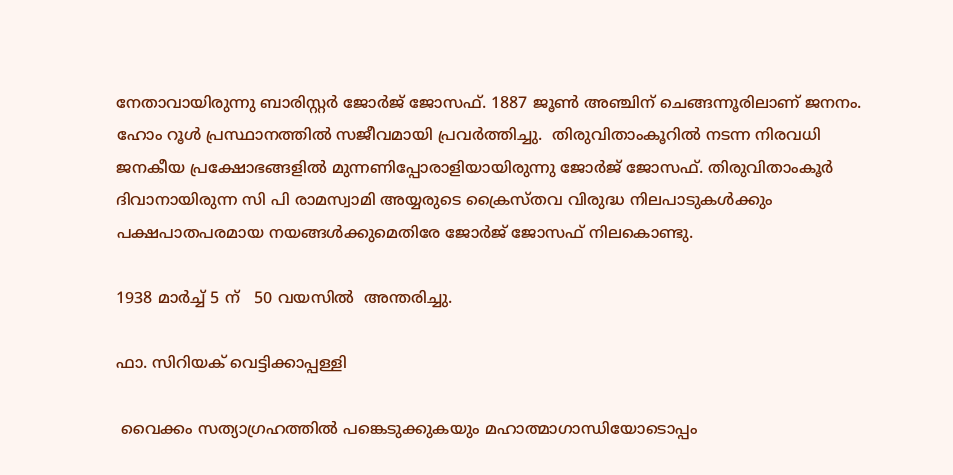നേതാവായിരുന്നു ബാരിസ്റ്റര്‍ ജോര്‍ജ് ജോസഫ്. 1887 ജൂണ്‍ അഞ്ചിന് ചെങ്ങന്നൂരിലാണ് ജനനം.  ഹോം റൂള്‍ പ്രസ്ഥാനത്തില്‍ സജീവമായി പ്രവര്‍ത്തിച്ചു.  തിരുവിതാംകൂറില്‍ നടന്ന നിരവധി ജനകീയ പ്രക്ഷോഭങ്ങളില്‍ മുന്നണിപ്പോരാളിയായിരുന്നു ജോര്‍ജ് ജോസഫ്. തിരുവിതാംകൂര്‍ ദിവാനായിരുന്ന സി പി രാമസ്വാമി അയ്യരുടെ ക്രൈസ്തവ വിരുദ്ധ നിലപാടുകള്‍ക്കും പക്ഷപാതപരമായ നയങ്ങള്‍ക്കുമെതിരേ ജോര്‍ജ് ജോസഫ് നിലകൊണ്ടു.

1938 മാര്‍ച്ച് 5 ന്   50 വയസില്‍  അന്തരിച്ചു.

ഫാ. സിറിയക് വെട്ടിക്കാപ്പള്ളി

 വൈക്കം സത്യാഗ്രഹത്തില്‍ പങ്കെടുക്കുകയും മഹാത്മാഗാന്ധിയോടൊപ്പം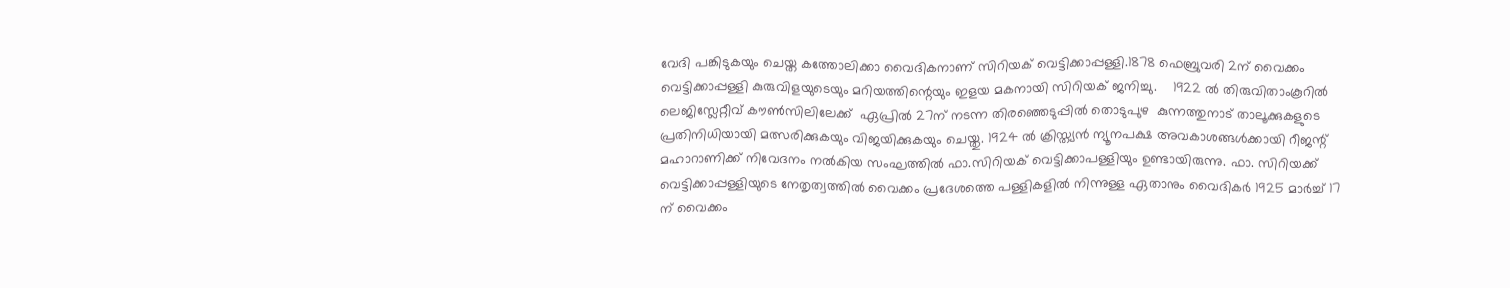വേദി പങ്കിടുകയും ചെയ്ത കത്തോലിക്കാ വൈദികനാണ് സിറിയക് വെട്ടിക്കാപ്പള്ളി.1878 ഫെബ്രുവരി 2ന് വൈക്കം വെട്ടിക്കാപ്പള്ളി കുരുവിളയുടെയും മറിയത്തിന്റെയും ഇളയ മകനായി സിറിയക് ജനിച്ചു.    1922 ല്‍ തിരുവിതാംകൂറില്‍ ലെജിസ്ലേറ്റീവ് കൗണ്‍സിലിലേക്ക്  ഏപ്രില്‍ 27ന് നടന്ന തിരഞ്ഞെടുപ്പില്‍ തൊടുപുഴ  കുന്നത്തുനാട് താലൂക്കുകളുടെ പ്രതിനിധിയായി മത്സരിക്കുകയും വിജയിക്കുകയും ചെയ്തു. 1924 ല്‍ ക്രിസ്ത്യന്‍ ന്യൂനപക്ഷ അവകാശങ്ങള്‍ക്കായി റീജന്റ് മഹാറാണിക്ക് നിവേദനം നല്‍കിയ സംഘത്തില്‍ ഫാ.സിറിയക് വെട്ടിക്കാപള്ളിയും ഉണ്ടായിരുന്നു. ഫാ. സിറിയക്ക് വെട്ടിക്കാപ്പള്ളിയുടെ നേതൃത്വത്തില്‍ വൈക്കം പ്രദേശത്തെ പള്ളികളില്‍ നിന്നുള്ള ഏതാനും വൈദികര്‍ 1925 മാര്‍ച്ച് 17 ന് വൈക്കം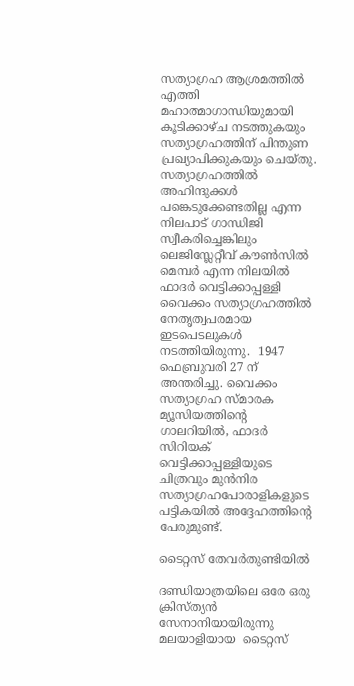സത്യാഗ്രഹ ആശ്രമത്തില്‍ എത്തി മഹാത്മാഗാന്ധിയുമായി കൂടിക്കാഴ്ച നടത്തുകയും സത്യാഗ്രഹത്തിന് പിന്തുണ പ്രഖ്യാപിക്കുകയും ചെയ്തു. സത്യാഗ്രഹത്തില്‍ അഹിന്ദുക്കള്‍ പങ്കെടുക്കേണ്ടതില്ല എന്ന നിലപാട് ഗാന്ധിജി സ്വീകരിച്ചെങ്കിലും ലെജിസ്ലേറ്റീവ് കൗണ്‍സില്‍ മെമ്പര്‍ എന്ന നിലയില്‍ ഫാദര്‍ വെട്ടിക്കാപ്പള്ളി വൈക്കം സത്യാഗ്രഹത്തില്‍ നേതൃത്വപരമായ ഇടപെടലുകള്‍ നടത്തിയിരുന്നു.  1947 ഫെബ്രുവരി 27 ന് അന്തരിച്ചു. വൈക്കം സത്യാഗ്രഹ സ്മാരക മ്യൂസിയത്തിന്റെ ഗാലറിയില്‍, ഫാദര്‍ സിറിയക് വെട്ടിക്കാപ്പള്ളിയുടെ ചിത്രവും മുന്‍നിര സത്യാഗ്രഹപോരാളികളുടെ പട്ടികയില്‍ അദ്ദേഹത്തിന്റെ പേരുമുണ്ട്.

ടൈറ്റസ് തേവര്‍തുണ്ടിയില്‍

ദണ്ഡിയാത്രയിലെ ഒരേ ഒരു ക്രിസ്ത്യന്‍ സേനാനിയായിരുന്നു മലയാളിയായ  ടൈറ്റസ്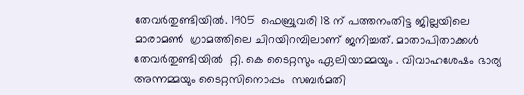തേവര്‍തുണ്ടിയില്‍. 1905  ഫെബ്രുവരി 18 ന് പത്തനംതിട്ട ജില്ലയിലെ മാരാമണ്‍  ഗ്രാമത്തിലെ ചിറയിറമ്പിലാണ് ജനിച്ചത്. മാതാപിതാക്കള്‍ തേവര്‍തുണ്ടിയില്‍  റ്റി. കെ ടൈറ്റസും ഏലിയാമ്മയും . വിവാഹശേഷം ഭാര്യ അന്നമ്മയും ടൈറ്റസിനൊപ്പം  സബര്‍മതി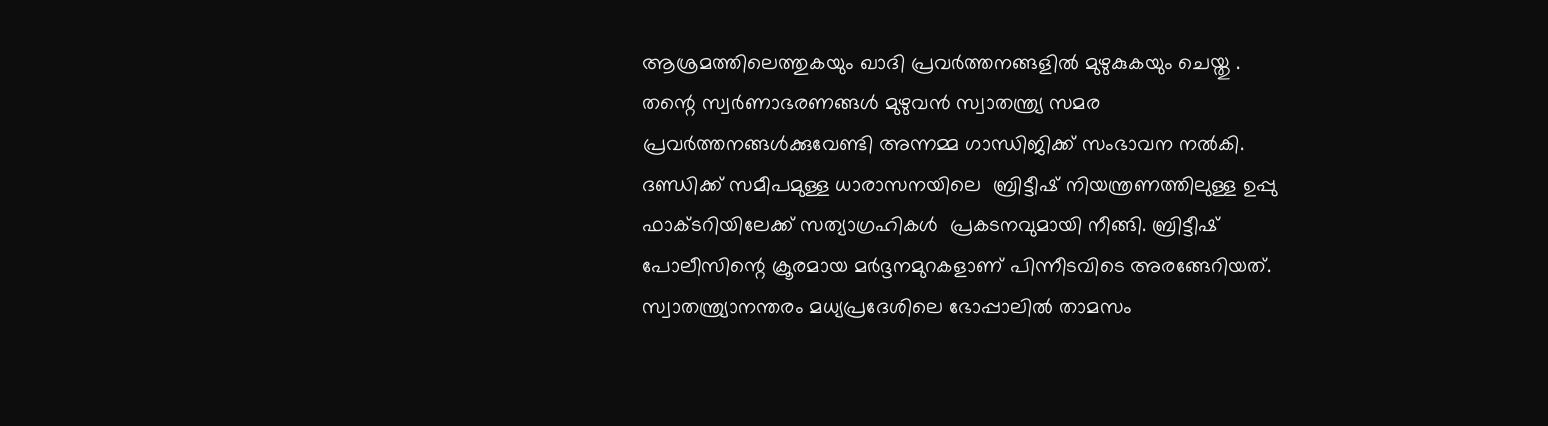ആശ്രമത്തിലെത്തുകയും ഖാദി പ്രവര്‍ത്തനങ്ങളില്‍ മുഴുകുകയും ചെയ്തു . തന്റെ സ്വര്‍ണാഭരണങ്ങള്‍ മുഴുവന്‍ സ്വാതന്ത്ര്യ സമര പ്രവര്‍ത്തനങ്ങള്‍ക്കുവേണ്ടി അന്നമ്മ ഗാന്ധിജിക്ക് സംഭാവന നല്‍കി. ദണ്ഡിക്ക് സമീപമുള്ള ധാരാസനയിലെ  ബ്രിട്ടീഷ് നിയന്ത്രണത്തിലുള്ള ഉപ്പു ഫാക്ടറിയിലേക്ക് സത്യാഗ്രഹികള്‍  പ്രകടനവുമായി നീങ്ങി. ബ്രിട്ടീഷ് പോലീസിന്റെ ക്രൂരമായ മര്‍ദ്ദനമുറകളാണ് പിന്നീടവിടെ അരങ്ങേറിയത്.  സ്വാതന്ത്ര്യാനന്തരം മധ്യപ്രദേശിലെ ഭോപ്പാലില്‍ താമസം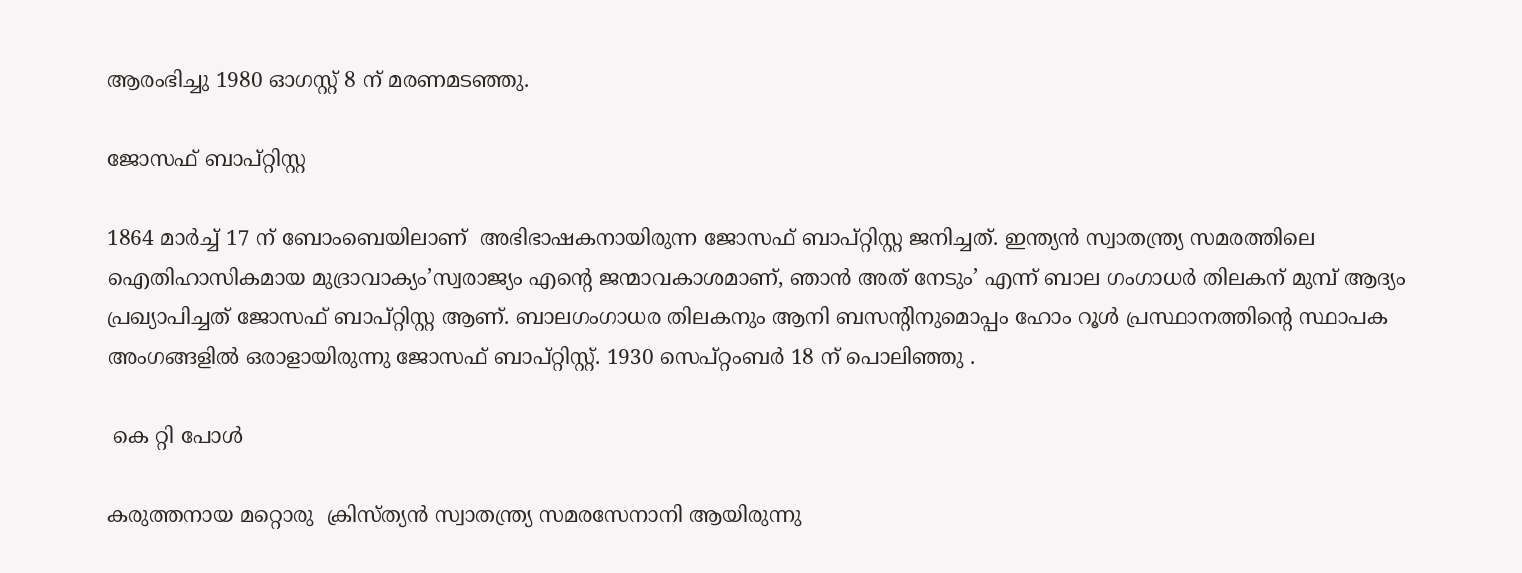ആരംഭിച്ചു 1980 ഓഗസ്റ്റ് 8 ന് മരണമടഞ്ഞു.

ജോസഫ് ബാപ്റ്റിസ്റ്റ

1864 മാര്‍ച്ച് 17 ന് ബോംബെയിലാണ്  അഭിഭാഷകനായിരുന്ന ജോസഫ് ബാപ്റ്റിസ്റ്റ ജനിച്ചത്. ഇന്ത്യന്‍ സ്വാതന്ത്ര്യ സമരത്തിലെ ഐതിഹാസികമായ മുദ്രാവാക്യം’സ്വരാജ്യം എന്റെ ജന്മാവകാശമാണ്, ഞാന്‍ അത് നേടും’ എന്ന് ബാല ഗംഗാധര്‍ തിലകന് മുമ്പ് ആദ്യം പ്രഖ്യാപിച്ചത് ജോസഫ് ബാപ്റ്റിസ്റ്റ ആണ്. ബാലഗംഗാധര തിലകനും ആനി ബസന്റിനുമൊപ്പം ഹോം റൂള്‍ പ്രസ്ഥാനത്തിന്റെ സ്ഥാപക അംഗങ്ങളില്‍ ഒരാളായിരുന്നു ജോസഫ് ബാപ്റ്റിസ്റ്റ്. 1930 സെപ്റ്റംബര്‍ 18 ന് പൊലിഞ്ഞു .

 കെ റ്റി പോള്‍

കരുത്തനായ മറ്റൊരു  ക്രിസ്ത്യന്‍ സ്വാതന്ത്ര്യ സമരസേനാനി ആയിരുന്നു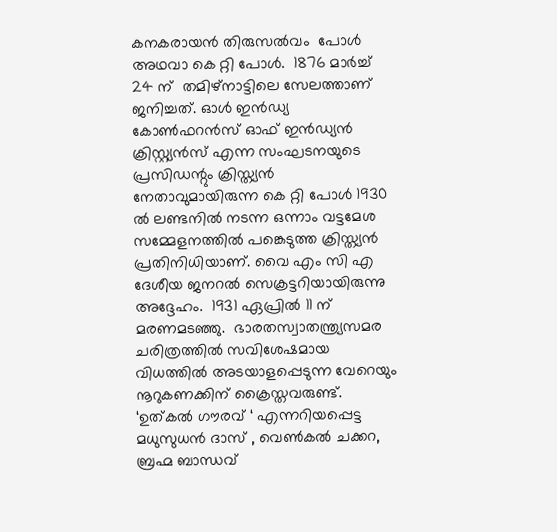കനകരായന്‍ തിരുസല്‍വം  പോള്‍  അഥവാ കെ റ്റി പോള്‍.  1876 മാര്‍ച്ച് 24 ന്  തമിഴ്‌നാട്ടിലെ സേലത്താണ്  ജനിച്ചത്. ഓള്‍ ഇന്‍ഡ്യ കോണ്‍ഫറന്‍സ് ഓഫ് ഇന്‍ഡ്യന്‍ ക്രിസ്റ്റ്യന്‍സ് എന്ന സംഘടനയുടെ പ്രസിഡന്റും ക്രിസ്ത്യന്‍ നേതാവുമായിരുന്ന കെ റ്റി പോള്‍ 1930 ല്‍ ലണ്ടനില്‍ നടന്ന ഒന്നാം വട്ടമേശ സമ്മേളനത്തില്‍ പങ്കെടുത്ത ക്രിസ്ത്യന്‍ പ്രതിനിധിയാണ്. വൈ എം സി എ ദേശീയ ജനറല്‍ സെക്രട്ടറിയായിരുന്നു അദ്ദേഹം.  1931 ഏപ്രില്‍ 11 ന് മരണമടഞ്ഞു.  ഭാരതസ്വാതന്ത്ര്യസമര ചരിത്രത്തില്‍ സവിശേഷമായ വിധത്തില്‍ അടയാളപ്പെടുന്ന വേറെയും നൂറുകണക്കിന് ക്രൈസ്തവരുണ്ട്. ‘ഉത്കല്‍ ഗൗരവ് ‘ എന്നറിയപ്പെട്ട മധുസുധന്‍ ദാസ് , വെണ്‍കല്‍ ചക്കറ, ബ്രഹ്മ ബാന്ധവ്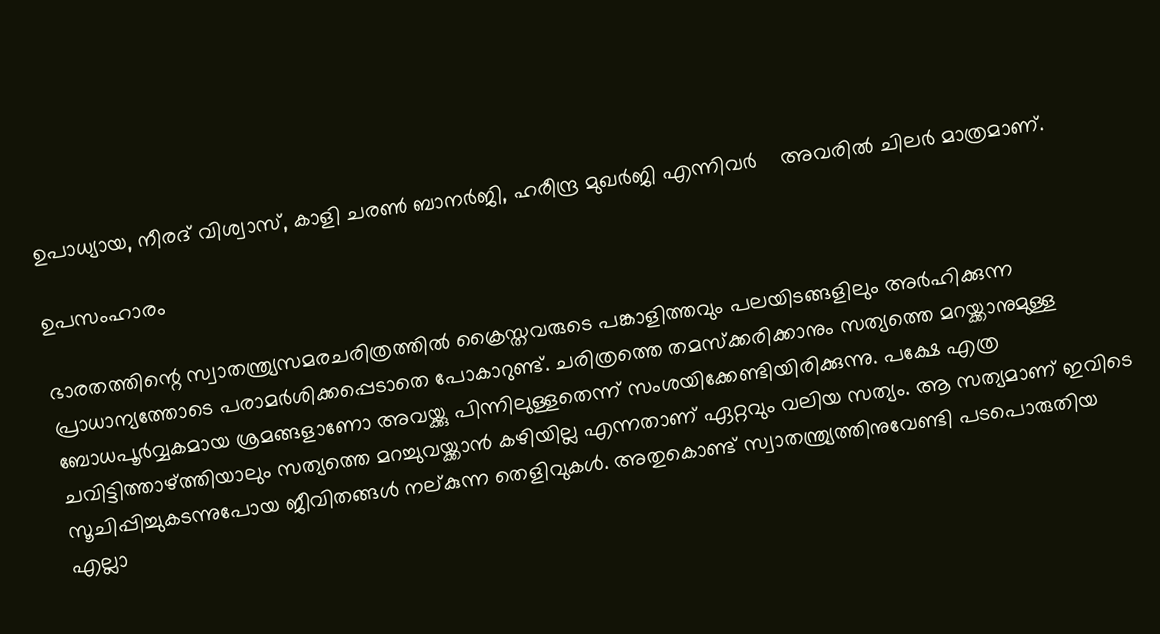ഉപാധ്യായ, നീരദ് വിശ്വാസ്, കാളി ചരണ്‍ ബാനര്‍ജി, ഹരീന്ദ്ര മുഖര്‍ജി എന്നിവര്‍    അവരില്‍ ചിലര്‍ മാത്രമാണ്.

ഉപസംഹാരം

ഭാരതത്തിന്റെ സ്വാതന്ത്ര്യസമരചരിത്രത്തില്‍ ക്രൈസ്തവരുടെ പങ്കാളിത്തവും പലയിടങ്ങളിലും അര്‍ഹിക്കുന്ന പ്രാധാന്യത്തോടെ പരാമര്‍ശിക്കപ്പെടാതെ പോകാറുണ്ട്. ചരിത്രത്തെ തമസ്‌ക്കരിക്കാനും സത്യത്തെ മറയ്ക്കാനുമുള്ള ബോധപൂര്‍വ്വകമായ ശ്രമങ്ങളാണോ അവയ്ക്കു പിന്നിലുള്ളതെന്ന് സംശയിക്കേണ്ടിയിരിക്കുന്നു. പക്ഷേ എത്ര ചവിട്ടിത്താഴ്ത്തിയാലും സത്യത്തെ മറച്ചുവയ്ക്കാന്‍ കഴിയില്ല എന്നതാണ് ഏറ്റവും വലിയ സത്യം. ആ സത്യമാണ് ഇവിടെ സൂചിപ്പിച്ചുകടന്നുപോയ ജീവിതങ്ങള്‍ നല്കുന്ന തെളിവുകള്‍. അതുകൊണ്ട് സ്വാതന്ത്ര്യത്തിനുവേണ്ടി പടപൊരുതിയ എല്ലാ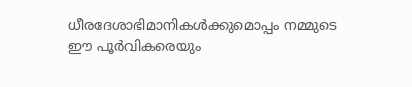ധീരദേശാഭിമാനികള്‍ക്കുമൊപ്പം നമ്മുടെ ഈ പൂര്‍വികരെയും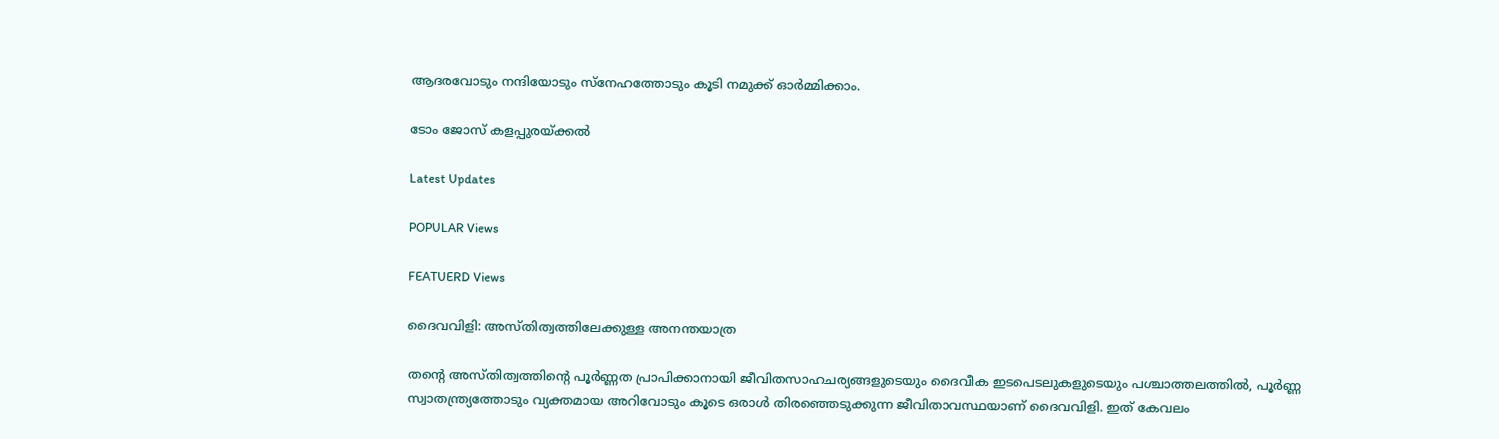ആദരവോടും നന്ദിയോടും സ്‌നേഹത്തോടും കൂടി നമുക്ക് ഓര്‍മ്മിക്കാം.

ടോം ജോസ് കളപ്പുരയ്ക്കല്‍

Latest Updates

POPULAR Views

FEATUERD Views

ദൈവവിളി: അസ്തിത്വത്തിലേക്കുള്ള അനന്തയാത്ര

തന്റെ അസ്തിത്വത്തിന്റെ പൂര്‍ണ്ണത പ്രാപിക്കാനായി ജീവിതസാഹചര്യങ്ങളുടെയും ദൈവീക ഇടപെടലുകളുടെയും പശ്ചാത്തലത്തില്‍, പൂര്‍ണ്ണ സ്വാതന്ത്ര്യത്തോടും വ്യക്തമായ അറിവോടും കൂടെ ഒരാള്‍ തിരഞ്ഞെടുക്കുന്ന ജീവിതാവസ്ഥയാണ് ദൈവവിളി. ഇത് കേവലം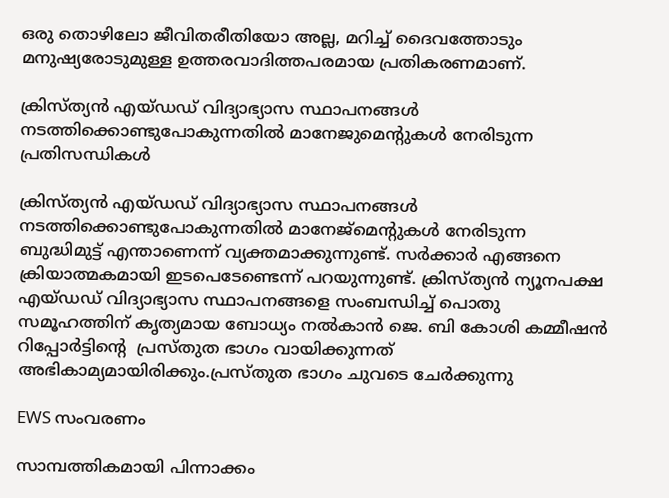ഒരു തൊഴിലോ ജീവിതരീതിയോ അല്ല, മറിച്ച് ദൈവത്തോടും മനുഷ്യരോടുമുള്ള ഉത്തരവാദിത്തപരമായ പ്രതികരണമാണ്.

ക്രിസ്ത്യന്‍ എയ്ഡഡ് വിദ്യാഭ്യാസ സ്ഥാപനങ്ങള്‍ നടത്തിക്കൊണ്ടുപോകുന്നതില്‍ മാനേജുമെന്റുകള്‍ നേരിടുന്ന പ്രതിസന്ധികൾ

ക്രിസ്ത്യന്‍ എയ്ഡഡ് വിദ്യാഭ്യാസ സ്ഥാപനങ്ങള്‍ നടത്തിക്കൊണ്ടുപോകുന്നതില്‍ മാനേജ്‌മെന്റുകള്‍ നേരിടുന്ന ബുദ്ധിമുട്ട് എന്താണെന്ന് വ്യക്തമാക്കുന്നുണ്ട്. സര്‍ക്കാര്‍ എങ്ങനെ  ക്രിയാത്മകമായി ഇടപെടേണ്ടെന്ന് പറയുന്നുണ്ട്. ക്രിസ്ത്യന്‍ ന്യൂനപക്ഷ എയ്ഡഡ് വിദ്യാഭ്യാസ സ്ഥാപനങ്ങളെ സംബന്ധിച്ച് പൊതു സമൂഹത്തിന് കൃത്യമായ ബോധ്യം നല്‍കാന്‍ ജെ. ബി കോശി കമ്മീഷന്‍ റിപ്പോര്‍ട്ടിന്റെ  പ്രസ്തുത ഭാഗം വായിക്കുന്നത് അഭികാമ്യമായിരിക്കും.പ്രസ്തുത ഭാഗം ചുവടെ ചേര്‍ക്കുന്നു

EWS സംവരണം

സാമ്പത്തികമായി പിന്നാക്കം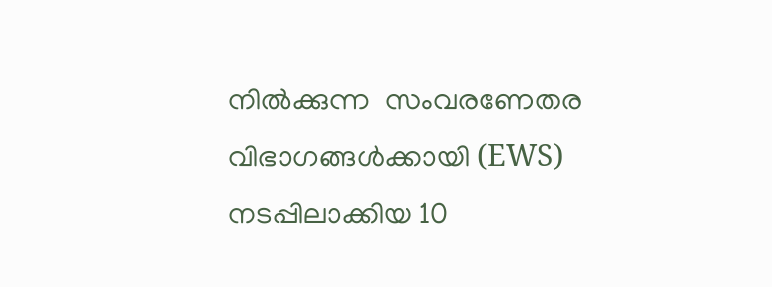നില്‍ക്കുന്ന  സംവരണേതര വിഭാഗങ്ങള്‍ക്കായി (EWS) നടപ്പിലാക്കിയ 10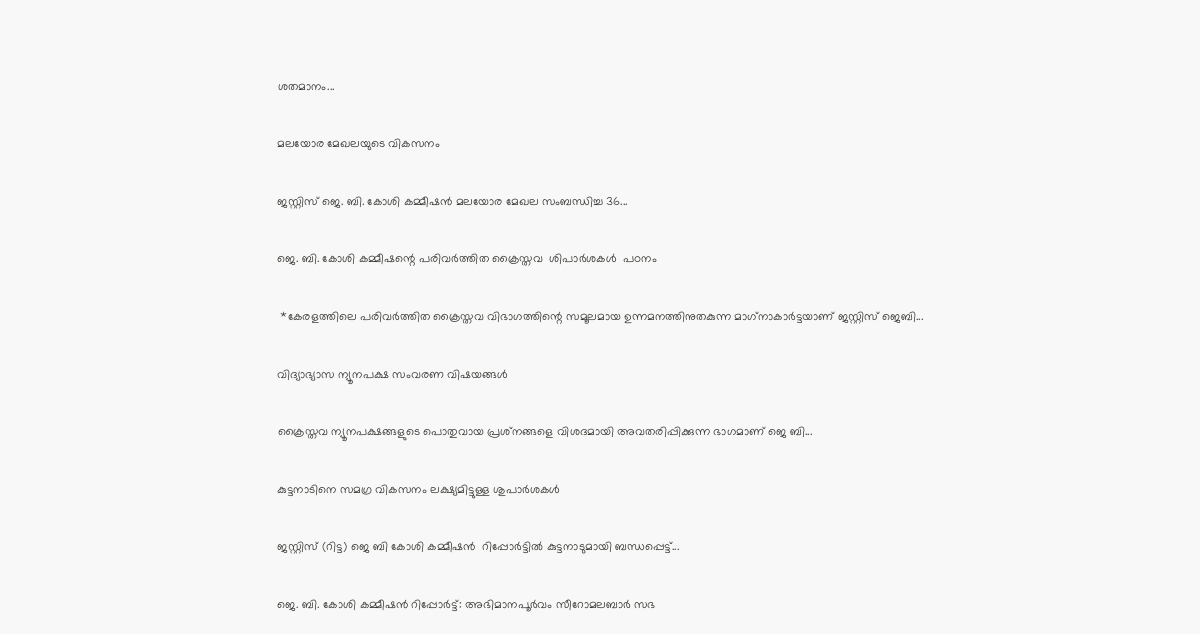ശതമാനം...

മലയോര മേഖലയുടെ വികസനം

ജസ്റ്റിസ് ജെ. ബി. കോശി കമ്മീഷന്‍ മലയോര മേഖല സംബന്ധിച്ച 36...

ജെ. ബി. കോശി കമ്മീഷന്റെ പരിവര്‍ത്തിത ക്രൈസ്തവ  ശിപാര്‍ശകള്‍  പഠനം

 *കേരളത്തിലെ പരിവര്‍ത്തിത ക്രൈസ്തവ വിഭാഗത്തിന്റെ സമൂലമായ ഉന്നമനത്തിനുതകുന്ന മാഗ്‌നാകാര്‍ട്ടയാണ് ജസ്റ്റിസ് ജെബി...

വിദ്യാഭ്യാസ ന്യൂനപക്ഷ സംവരണ വിഷയങ്ങള്‍

ക്രൈസ്തവ ന്യൂനപക്ഷങ്ങളുടെ പൊതുവായ പ്രശ്‌നങ്ങളെ വിശദമായി അവതരിപ്പിക്കുന്ന ഭാഗമാണ് ജെ ബി...

കുട്ടനാടിനെ സമഗ്ര വികസനം ലക്ഷ്യമിട്ടുള്ള ശുപാർശകൾ

ജസ്റ്റിസ് (റിട്ട) ജെ ബി കോശി കമ്മീഷന്‍  റിപ്പോര്‍ട്ടില്‍ കുട്ടനാടുമായി ബന്ധപ്പെട്ട്...

ജെ. ബി. കോശി കമ്മീഷന്‍ റിപ്പോര്‍ട്ട്: അഭിമാനപൂര്‍വം സീറോമലബാര്‍ സഭ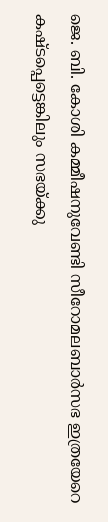ജെ. ബി. കോശി കമ്മീഷനുവേണ്ടി സീറോമലബാര്‍സഭ ഇത്രയേറെ കഷ്ടപ്പെട്ടെങ്കിലും സഭയ്ക്കു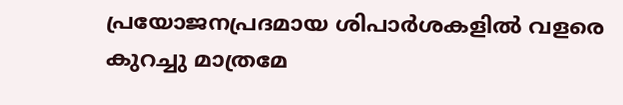പ്രയോജനപ്രദമായ ശിപാര്‍ശകളില്‍ വളരെ കുറച്ചു മാത്രമേ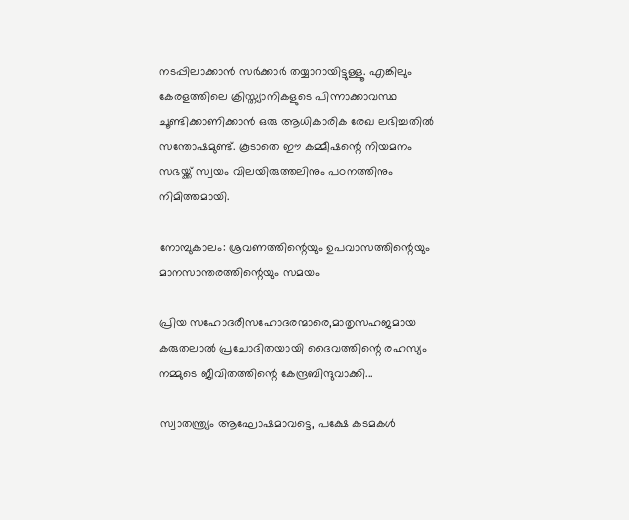നടപ്പിലാക്കാന്‍ സര്‍ക്കാര്‍ തയ്യാറായിട്ടുള്ളൂ. എങ്കിലും കേരളത്തിലെ ക്രിസ്ത്യാനികളുടെ പിന്നാക്കാവസ്ഥ ചൂണ്ടിക്കാണിക്കാന്‍ ഒരു ആധികാരിക രേഖ ലഭിച്ചതില്‍ സന്തോഷമുണ്ട്. കൂടാതെ ഈ കമ്മീഷന്റെ നിയമനം സഭയ്ക്ക് സ്വയം വിലയിരുത്തലിനും പഠനത്തിനും നിമിത്തമായി.

നോമ്പുകാലം: ശ്രവണത്തിന്റെയും ഉപവാസത്തിന്റെയും മാനസാന്തരത്തിന്റെയും സമയം

പ്രിയ സഹോദരീസഹോദരന്മാരെ,മാതൃസഹജമായ കരുതലാൽ പ്രചോദിതയായി ദൈവത്തിന്റെ രഹസ്യം നമ്മുടെ ജീവിതത്തിന്റെ കേന്ദ്രബിന്ദുവാക്കി...

സ്വാതന്ത്ര്യം ആഘോഷമാവട്ടെ, പക്ഷേ കടമകള്‍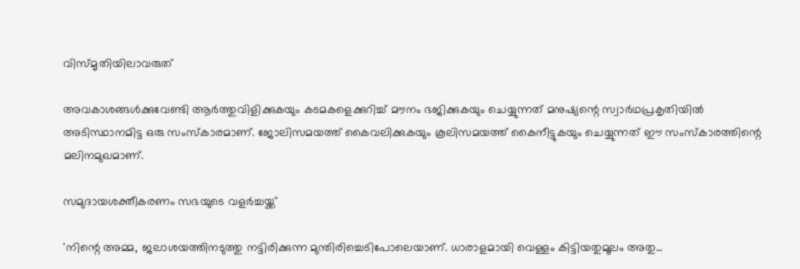വിസ്മൃതിയിലാവരുത്

അവകാശങ്ങള്‍ക്കുവേണ്ടി ആര്‍ത്തുവിളിക്കുകയും കടമകളെക്കുറിച്ച് മൗനം ഭജിക്കുകയും ചെയ്യുന്നത് മനുഷ്യന്റെ സ്വാര്‍ഥപ്രകൃതിയില്‍ അടിസ്ഥാനമിട്ട ഒരു സംസ്‌കാരമാണ്. ജോലിസമയത്ത് കൈവലിക്കുകയും കൂലിസമയത്ത് കൈനീട്ടുകയും ചെയ്യുന്നത് ഈ സംസ്‌കാരത്തിന്റെ മലിനമുഖമാണ്.

സമുദായശക്തീകരണം സഭയുടെ വളര്‍ച്ചയ്ക്ക്

'നിന്റെ അമ്മ, ജലാശയത്തിനടുത്തു നട്ടിരിക്കുന്ന മുന്തിരിച്ചെടിപോലെയാണ്. ധാരാളമായി വെള്ളം കിട്ടിയതുമൂലം അതു...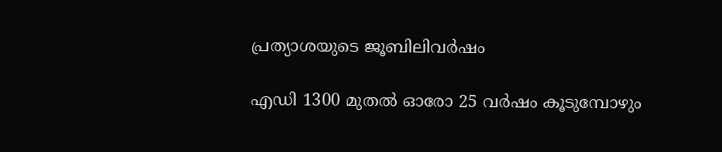പ്രത്യാശയുടെ ജൂബിലിവര്‍ഷം

എഡി 1300 മുതല്‍ ഓരോ 25 വര്‍ഷം കൂടുമ്പോഴും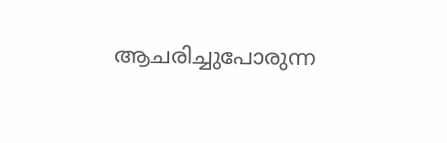ആചരിച്ചുപോരുന്ന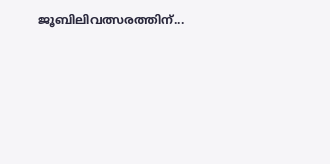ജൂബിലിവത്സരത്തിന്...